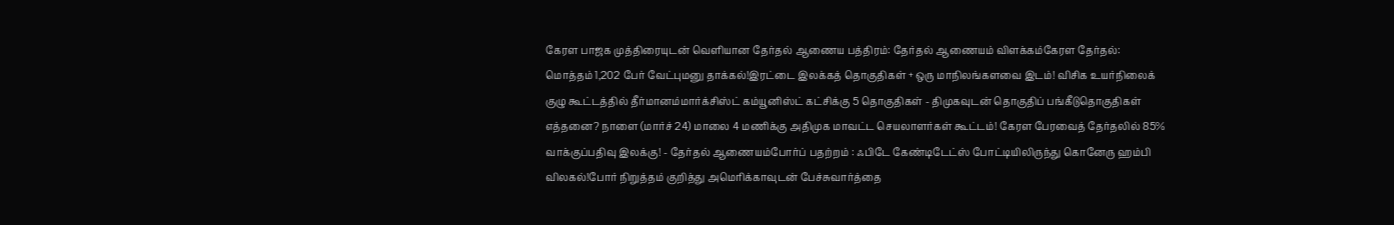கேரள பாஜக முத்திரையுடன் வெளியான தேர்தல் ஆணைய பத்திரம்: தேர்தல் ஆணையம் விளக்கம்கேரள தேர்தல்: மொத்தம் 1,202 பேர் வேட்புமனு தாக்கல்!இரட்டை இலக்கத் தொகுதிகள் + ஒரு மாநிலங்களவை இடம்! விசிக உயர்நிலைக் குழு கூட்டத்தில் தீர்மானம்மார்க்சிஸ்ட் கம்யூனிஸ்ட் கட்சிக்கு 5 தொகுதிகள் - திமுகவுடன் தொகுதிப் பங்கீடுதொகுதிகள் எத்தனை? நாளை (மார்ச் 24) மாலை 4 மணிக்கு அதிமுக மாவட்ட செயலாளர்கள் கூட்டம்! கேரள பேரவைத் தேர்தலில் 85% வாக்குப்பதிவு இலக்கு! - தேர்தல் ஆணையம்போர்ப் பதற்றம் : ஃபிடே கேண்டிடேட்ஸ் போட்டியிலிருந்து கொனேரு ஹம்பி விலகல்!போர் நிறுத்தம் குறித்து அமெரிக்காவுடன் பேச்சுவார்த்தை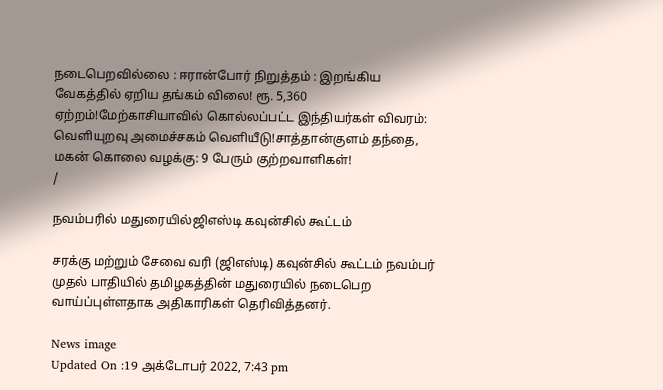நடைபெறவில்லை : ஈரான்போர் நிறுத்தம் : இறங்கிய வேகத்தில் ஏறிய தங்கம் விலை! ரூ. 5,360 ஏற்றம்!மேற்காசியாவில் கொல்லப்பட்ட இந்தியர்கள் விவரம்: வெளியுறவு அமைச்சகம் வெளியீடு!சாத்தான்குளம் தந்தை, மகன் கொலை வழக்கு: 9 பேரும் குற்றவாளிகள்!
/

நவம்பரில் மதுரையில்ஜிஎஸ்டி கவுன்சில் கூட்டம்

சரக்கு மற்றும் சேவை வரி (ஜிஎஸ்டி) கவுன்சில் கூட்டம் நவம்பர் முதல் பாதியில் தமிழகத்தின் மதுரையில் நடைபெற வாய்ப்புள்ளதாக அதிகாரிகள் தெரிவித்தனர்.

News image
Updated On :19 அக்டோபர் 2022, 7:43 pm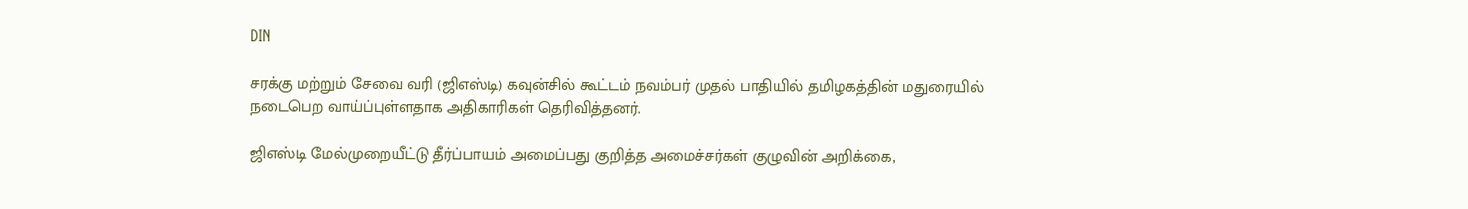DIN

சரக்கு மற்றும் சேவை வரி (ஜிஎஸ்டி) கவுன்சில் கூட்டம் நவம்பர் முதல் பாதியில் தமிழகத்தின் மதுரையில் நடைபெற வாய்ப்புள்ளதாக அதிகாரிகள் தெரிவித்தனர்.

ஜிஎஸ்டி மேல்முறையீட்டு தீர்ப்பாயம் அமைப்பது குறித்த அமைச்சர்கள் குழுவின் அறிக்கை,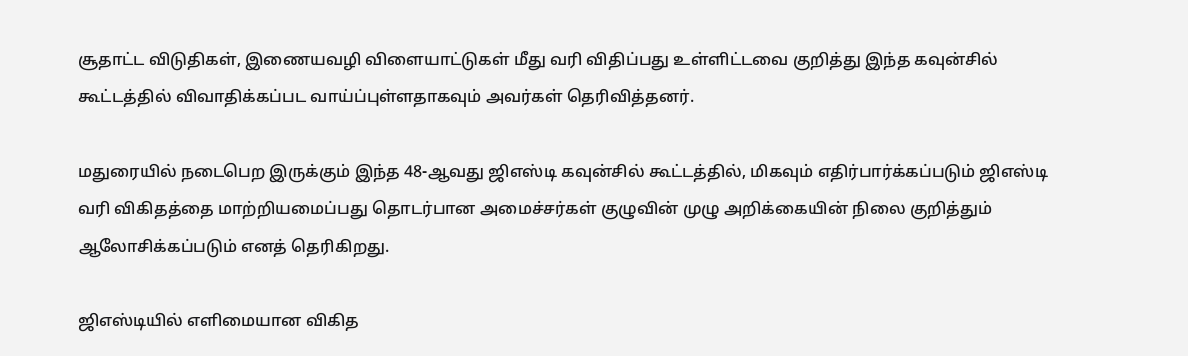சூதாட்ட விடுதிகள், இணையவழி விளையாட்டுகள் மீது வரி விதிப்பது உள்ளிட்டவை குறித்து இந்த கவுன்சில் கூட்டத்தில் விவாதிக்கப்பட வாய்ப்புள்ளதாகவும் அவர்கள் தெரிவித்தனர்.

மதுரையில் நடைபெற இருக்கும் இந்த 48-ஆவது ஜிஎஸ்டி கவுன்சில் கூட்டத்தில், மிகவும் எதிர்பார்க்கப்படும் ஜிஎஸ்டி வரி விகிதத்தை மாற்றியமைப்பது தொடர்பான அமைச்சர்கள் குழுவின் முழு அறிக்கையின் நிலை குறித்தும் ஆலோசிக்கப்படும் எனத் தெரிகிறது.

ஜிஎஸ்டியில் எளிமையான விகித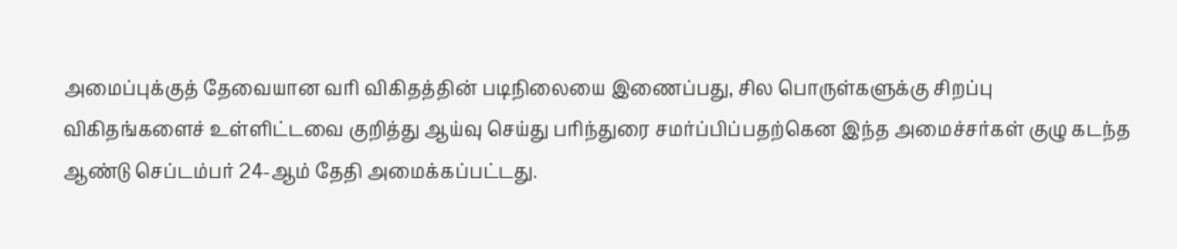அமைப்புக்குத் தேவையான வரி விகிதத்தின் படிநிலையை இணைப்பது, சில பொருள்களுக்கு சிறப்பு விகிதங்களைச் உள்ளிட்டவை குறித்து ஆய்வு செய்து பரிந்துரை சமர்ப்பிப்பதற்கென இந்த அமைச்சர்கள் குழு கடந்த ஆண்டு செப்டம்பர் 24-ஆம் தேதி அமைக்கப்பட்டது.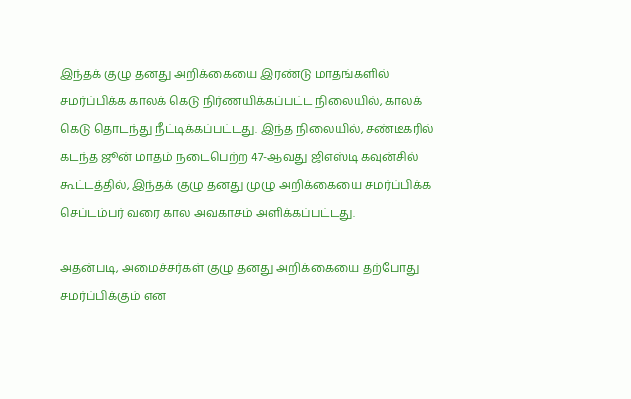இந்தக் குழு தனது அறிக்கையை இரண்டு மாதங்களில் சமர்ப்பிக்க காலக் கெடு நிர்ணயிக்கப்பட்ட நிலையில், காலக் கெடு தொடந்து நீட்டிக்கப்பட்டது. இந்த நிலையில், சண்டீகரில் கடந்த ஜூன் மாதம் நடைபெற்ற 47-ஆவது ஜிஎஸ்டி கவுன்சில் கூட்டத்தில், இந்தக் குழு தனது முழு அறிக்கையை சமர்ப்பிக்க செப்டம்பர் வரை கால அவகாசம் அளிக்கப்பட்டது.

அதன்படி, அமைச்சர்கள் குழு தனது அறிக்கையை தற்போது சமர்ப்பிக்கும் என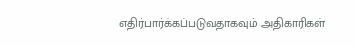எதிர்பார்க்கப்படுவதாகவும் அதிகாரிகள்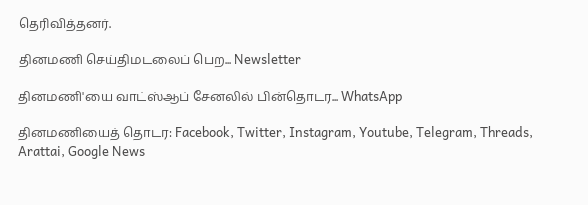தெரிவித்தனர்.

தினமணி செய்திமடலைப் பெற... Newsletter

தினமணி'யை வாட்ஸ்ஆப் சேனலில் பின்தொடர... WhatsApp

தினமணியைத் தொடர: Facebook, Twitter, Instagram, Youtube, Telegram, Threads, Arattai, Google News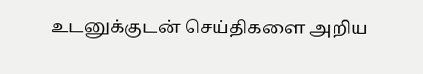உடனுக்குடன் செய்திகளை அறிய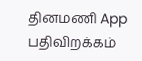தினமணி App பதிவிறக்கம்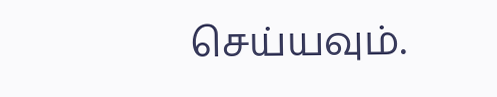செய்யவும்.